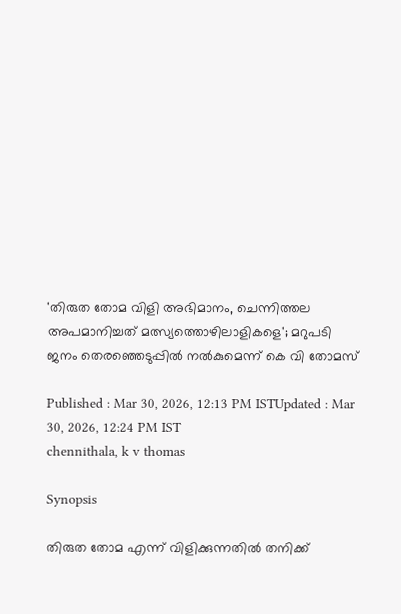'തിരുത തോമ വിളി അഭിമാനം, ചെന്നിത്തല അപമാനിച്ചത് മത്സ്യത്തൊഴിലാളികളെ'; മറുപടി ജനം തെരഞ്ഞെടുപ്പിൽ നൽകുമെന്ന് കെ വി തോമസ്

Published : Mar 30, 2026, 12:13 PM ISTUpdated : Mar 30, 2026, 12:24 PM IST
chennithala, k v thomas

Synopsis

തിരുത തോമ എന്ന് വിളിക്കുന്നതിൽ തനിക്ക്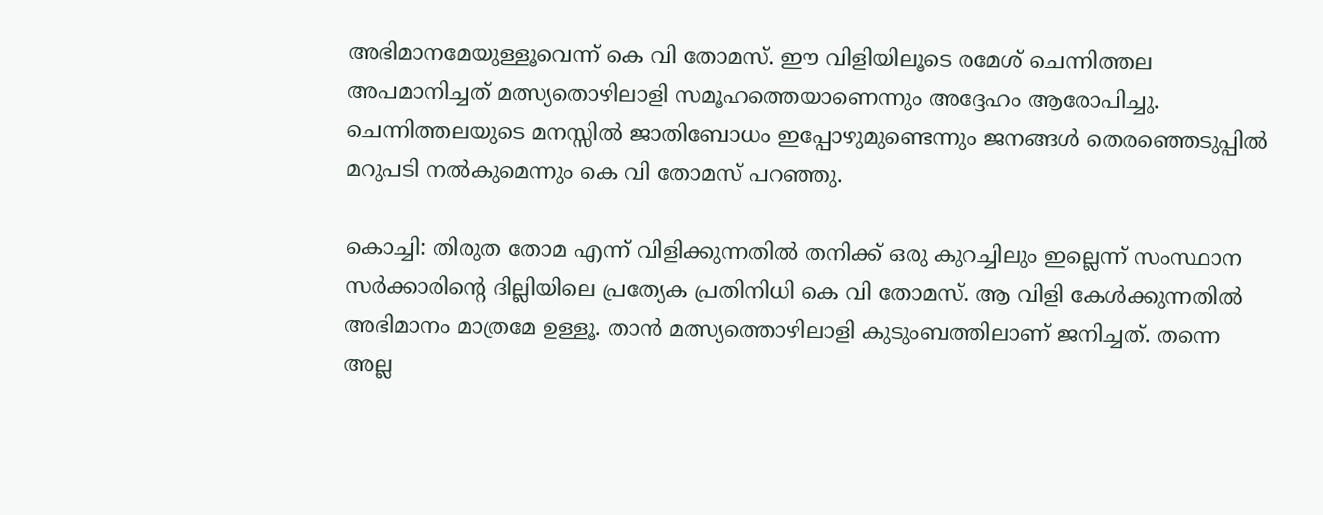അഭിമാനമേയുള്ളൂവെന്ന് കെ വി തോമസ്. ഈ വിളിയിലൂടെ രമേശ്‌ ചെന്നിത്തല അപമാനിച്ചത് മത്സ്യതൊഴിലാളി സമൂഹത്തെയാണെന്നും അദ്ദേഹം ആരോപിച്ചു. ചെന്നിത്തലയുടെ മനസ്സിൽ ജാതിബോധം ഇപ്പോഴുമുണ്ടെന്നും ജനങ്ങൾ തെരഞ്ഞെടുപ്പിൽ മറുപടി നൽകുമെന്നും കെ വി തോമസ് പറഞ്ഞു.

കൊച്ചി: തിരുത തോമ എന്ന് വിളിക്കുന്നതിൽ തനിക്ക് ഒരു കുറച്ചിലും ഇല്ലെന്ന് സംസ്ഥാന സർക്കാരിന്‍റെ ദില്ലിയിലെ പ്രത്യേക പ്രതിനിധി കെ വി തോമസ്. ആ വിളി കേൾക്കുന്നതിൽ അഭിമാനം മാത്രമേ ഉള്ളൂ. താൻ മത്സ്യത്തൊഴിലാളി കുടുംബത്തിലാണ് ജനിച്ചത്. തന്നെ അല്ല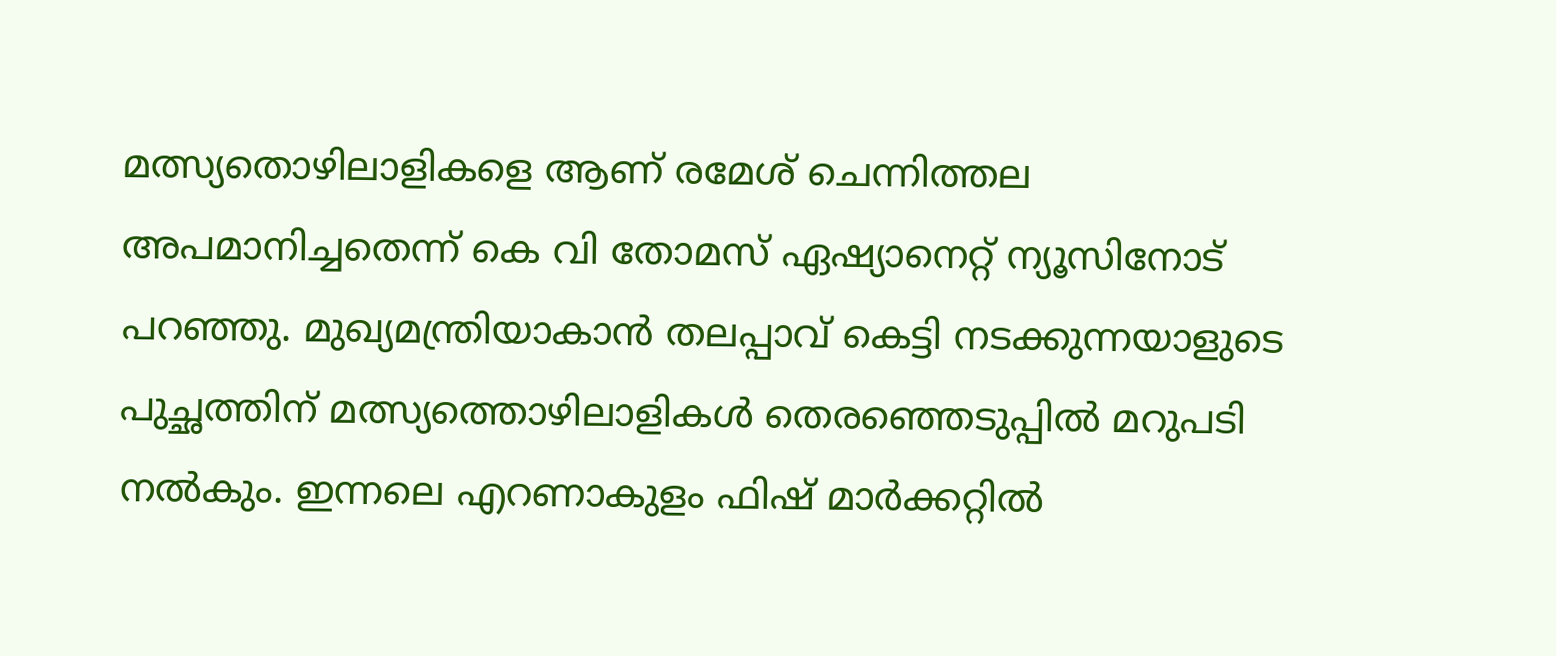മത്സ്യതൊഴിലാളികളെ ആണ് രമേശ്‌ ചെന്നിത്തല അപമാനിച്ചതെന്ന് കെ വി തോമസ് ഏഷ്യാനെറ്റ്‌ ന്യൂസിനോട് പറഞ്ഞു. മുഖ്യമന്ത്രിയാകാൻ തലപ്പാവ് കെട്ടി നടക്കുന്നയാളുടെ പുച്ഛത്തിന് മത്സ്യത്തൊഴിലാളികൾ തെരഞ്ഞെടുപ്പിൽ മറുപടി നൽകും. ഇന്നലെ എറണാകുളം ഫിഷ് മാർക്കറ്റിൽ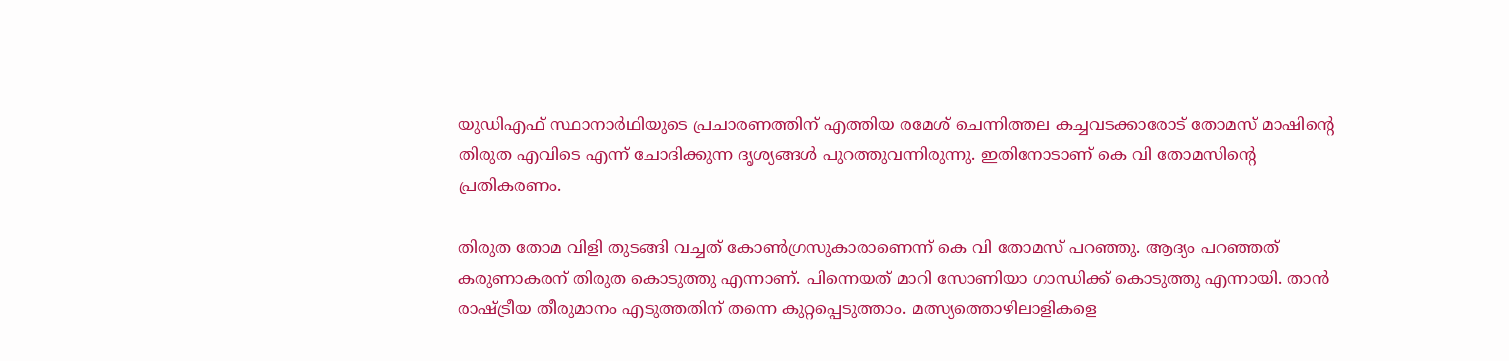യുഡിഎഫ് സ്ഥാനാർഥിയുടെ പ്രചാരണത്തിന് എത്തിയ രമേശ്‌ ചെന്നിത്തല കച്ചവടക്കാരോട് തോമസ് മാഷിന്റെ തിരുത എവിടെ എന്ന് ചോദിക്കുന്ന ദൃശ്യങ്ങൾ പുറത്തുവന്നിരുന്നു. ഇതിനോടാണ് കെ വി തോമസിന്‍റെ പ്രതികരണം.

തിരുത തോമ വിളി തുടങ്ങി വച്ചത് കോണ്‍ഗ്രസുകാരാണെന്ന് കെ വി തോമസ് പറഞ്ഞു. ആദ്യം പറഞ്ഞത് കരുണാകരന് തിരുത കൊടുത്തു എന്നാണ്. പിന്നെയത് മാറി സോണിയാ ഗാന്ധിക്ക് കൊടുത്തു എന്നായി. താൻ രാഷ്ട്രീയ തീരുമാനം എടുത്തതിന് തന്നെ കുറ്റപ്പെടുത്താം. മത്സ്യത്തൊഴിലാളികളെ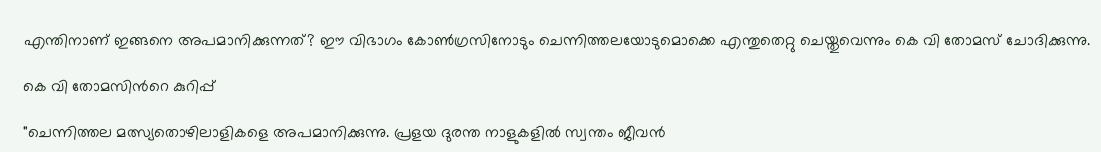എന്തിനാണ് ഇങ്ങനെ അപമാനിക്കുന്നത്? ഈ വിഭാഗം കോണ്‍ഗ്രസിനോടും ചെന്നിത്തലയോടുമൊക്കെ എന്തുതെറ്റു ചെയ്തുവെന്നും കെ വി തോമസ് ചോദിക്കുന്നു.

കെ വി തോമസിന്‍റെ കുറിപ്പ്

"ചെന്നിത്തല മത്സ്യതൊഴിലാളികളെ അപമാനിക്കുന്നു. പ്രളയ ദുരന്ത നാളുകളിൽ സ്വന്തം ജീവൻ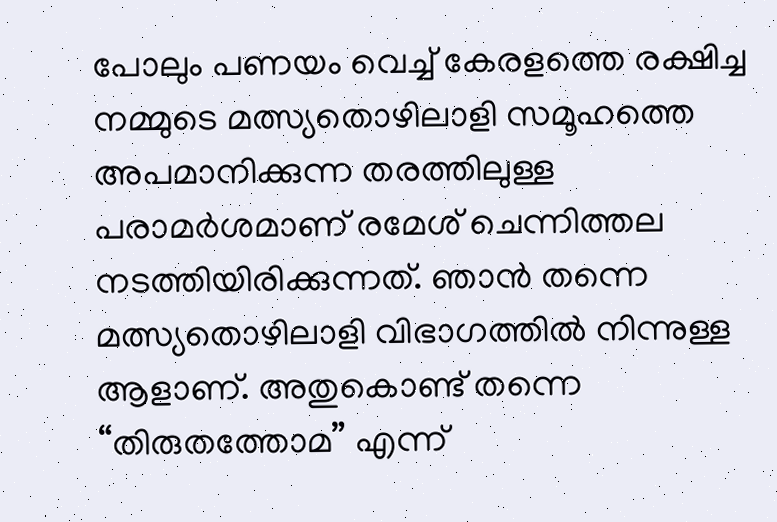പോലും പണയം വെച്ച് കേരളത്തെ രക്ഷിച്ച നമ്മുടെ മത്സ്യതൊഴിലാളി സമൂഹത്തെ അപമാനിക്കുന്ന തരത്തിലുള്ള പരാമർശമാണ് രമേശ് ചെന്നിത്തല നടത്തിയിരിക്കുന്നത്. ഞാൻ തന്നെ മത്സ്യതൊഴിലാളി വിഭാഗത്തിൽ നിന്നുള്ള ആളാണ്. അതുകൊണ്ട് തന്നെ “തിരുതത്തോമ” എന്ന്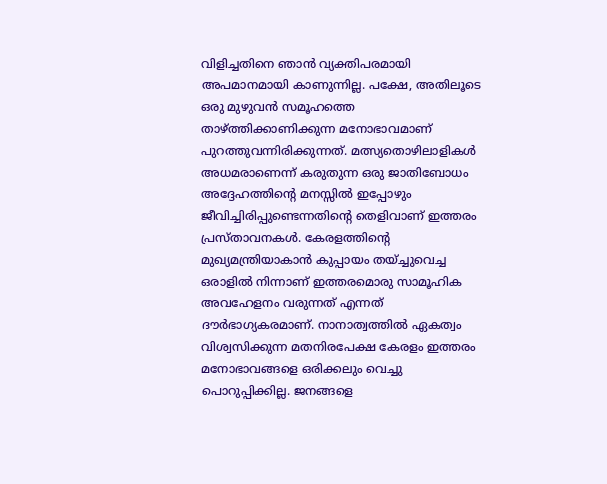വിളിച്ചതിനെ ഞാൻ വ്യക്തിപരമായി അപമാനമായി കാണുന്നില്ല. പക്ഷേ, അതിലൂടെ ഒരു മുഴുവൻ സമൂഹത്തെ താഴ്ത്തിക്കാണിക്കുന്ന മനോഭാവമാണ് പുറത്തുവന്നിരിക്കുന്നത്. മത്സ്യതൊഴിലാളികൾ അധമരാണെന്ന് കരുതുന്ന ഒരു ജാതിബോധം അദ്ദേഹത്തിന്റെ മനസ്സിൽ ഇപ്പോഴും ജീവിച്ചിരിപ്പുണ്ടെന്നതിന്റെ തെളിവാണ് ഇത്തരം പ്രസ്താവനകൾ. കേരളത്തിന്റെ മുഖ്യമന്ത്രിയാകാൻ കുപ്പായം തയ്ച്ചുവെച്ച ഒരാളിൽ നിന്നാണ് ഇത്തരമൊരു സാമൂഹിക അവഹേളനം വരുന്നത് എന്നത് ദൗർഭാഗ്യകരമാണ്. നാനാത്വത്തിൽ ഏകത്വം വിശ്വസിക്കുന്ന മതനിരപേക്ഷ കേരളം ഇത്തരം മനോഭാവങ്ങളെ ഒരിക്കലും വെച്ചു പൊറുപ്പിക്കില്ല. ജനങ്ങളെ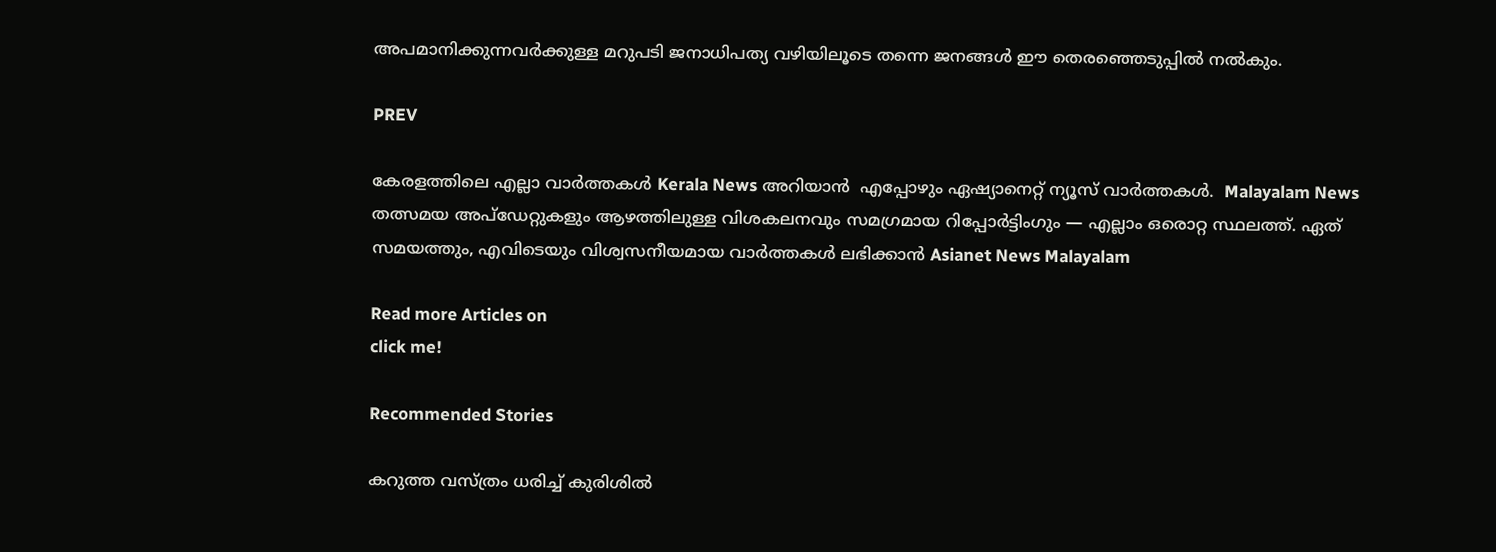അപമാനിക്കുന്നവർക്കുള്ള മറുപടി ജനാധിപത്യ വഴിയിലൂടെ തന്നെ ജനങ്ങൾ ഈ തെരഞ്ഞെടുപ്പിൽ നൽകും.

PREV

കേരളത്തിലെ എല്ലാ വാർത്തകൾ Kerala News അറിയാൻ  എപ്പോഴും ഏഷ്യാനെറ്റ് ന്യൂസ് വാർത്തകൾ.  Malayalam News   തത്സമയ അപ്‌ഡേറ്റുകളും ആഴത്തിലുള്ള വിശകലനവും സമഗ്രമായ റിപ്പോർട്ടിംഗും — എല്ലാം ഒരൊറ്റ സ്ഥലത്ത്. ഏത് സമയത്തും, എവിടെയും വിശ്വസനീയമായ വാർത്തകൾ ലഭിക്കാൻ Asianet News Malayalam

Read more Articles on
click me!

Recommended Stories

കറുത്ത വസ്ത്രം ധരിച്ച് കുരിശിൽ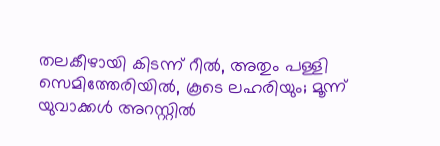തലകീഴായി കിടന്ന് റീൽ, അതും പള്ളി സെമിത്തേരിയിൽ, കൂടെ ലഹരിയും; മൂന്ന് യുവാക്കൾ അറസ്റ്റിൽ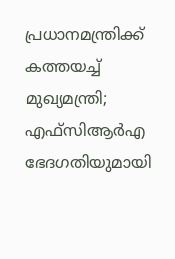പ്രധാനമന്ത്രിക്ക് കത്തയച്ച് മുഖ്യമന്ത്രി; എഫ്‍സിആർഎ ഭേദഗതിയുമായി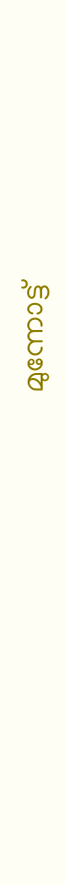മുന്നോട്ട്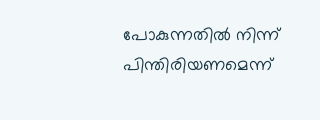പോകുന്നതില്‍ നിന്ന് പിന്തിരിയണമെന്ന്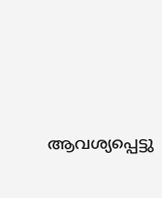ആവശ്യപ്പെട്ടു